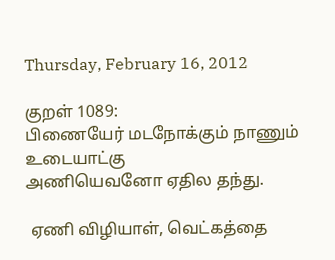Thursday, February 16, 2012

குறள் 1089:
பிணையேர் மடநோக்கும் நாணும் உடையாட்கு
அணியெவனோ ஏதில தந்து.

 ஏணி விழியாள், வெட்கத்தை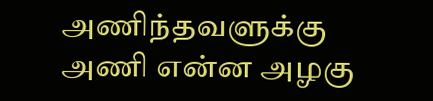அணிந்தவளுக்கு
அணி என்ன அழகு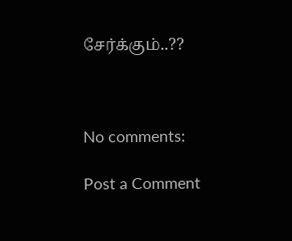சேர்க்கும்..??



No comments:

Post a Comment